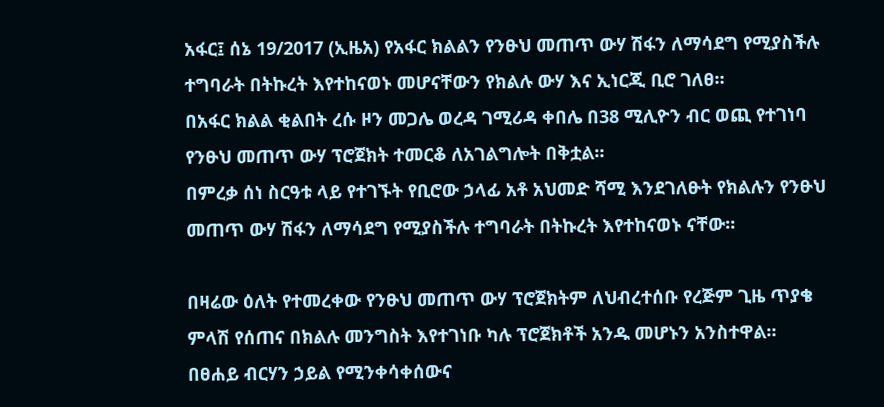አፋር፤ ሰኔ 19/2017 (ኢዜአ) የአፋር ክልልን የንፁህ መጠጥ ውሃ ሽፋን ለማሳደግ የሚያስችሉ ተግባራት በትኩረት እየተከናወኑ መሆናቸውን የክልሉ ውሃ እና ኢነርጂ ቢሮ ገለፀ።
በአፋር ክልል ቂልበት ረሱ ዞን መጋሌ ወረዳ ገሚሪዳ ቀበሌ በ38 ሚሊዮን ብር ወጪ የተገነባ የንፁህ መጠጥ ውሃ ፕሮጀክት ተመርቆ ለአገልግሎት በቅቷል።
በምረቃ ሰነ ስርዓቱ ላይ የተገኙት የቢሮው ኃላፊ አቶ አህመድ ሻሚ እንደገለፁት የክልሉን የንፁህ መጠጥ ውሃ ሽፋን ለማሳደግ የሚያስችሉ ተግባራት በትኩረት እየተከናወኑ ናቸው።

በዛሬው ዕለት የተመረቀው የንፁህ መጠጥ ውሃ ፕሮጀክትም ለህብረተሰቡ የረጅም ጊዜ ጥያቄ ምላሽ የሰጠና በክልሉ መንግስት እየተገነቡ ካሉ ፕሮጀክቶች አንዱ መሆኑን አንስተዋል።
በፀሐይ ብርሃን ኃይል የሚንቀሳቀሰውና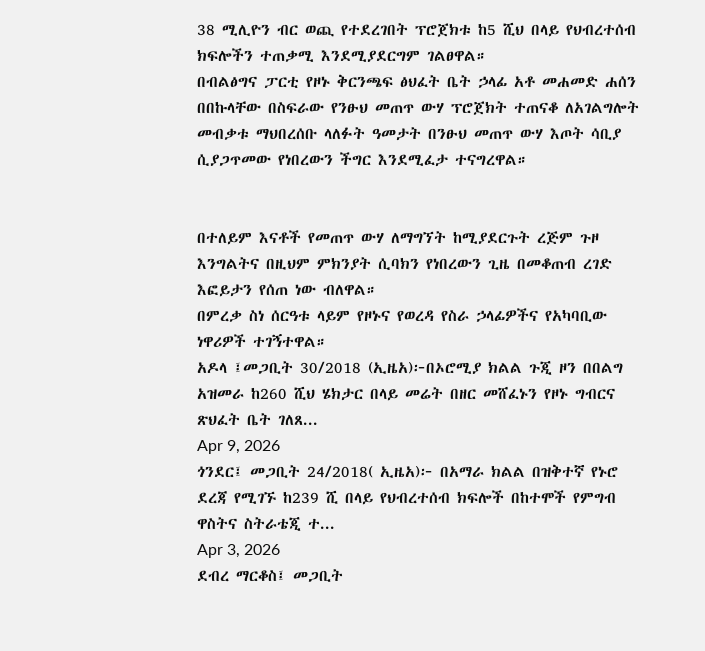38 ሚሊዮን ብር ወጪ የተደረገበት ፕሮጀክቱ ከ5 ሺህ በላይ የህብረተሰብ ክፍሎችን ተጠቃሚ እንደሚያደርግም ገልፀዋል።
በብልፅግና ፓርቲ የዞኑ ቅርንጫፍ ፅህፈት ቤት ኃላፊ አቶ መሐመድ ሐሰን በበኩላቸው በስፍራው የንፁህ መጠጥ ውሃ ፕሮጀክት ተጠናቆ ለአገልግሎት መብቃቱ ማህበረሰቡ ላለፉት ዓመታት በንፁህ መጠጥ ውሃ እጦት ሳቢያ ሲያጋጥመው የነበረውን ችግር እንደሚፈታ ተናግረዋል።


በተለይም እናቶች የመጠጥ ውሃ ለማግኘት ከሚያደርጉት ረጅም ጉዞ እንግልትና በዚህም ምክንያት ሲባክን የነበረውን ጊዜ በመቆጠብ ረገድ እፎይታን የሰጠ ነው ብለዋል።
በምረቃ ስነ ሰርዓቱ ላይም የዞኑና የወረዳ የስራ ኃላፊዎችና የአካባቢው ነዋሪዎች ተገኝተዋል።
አዶላ ፤መጋቢት 30/2018 (ኢዜአ)፦በኦሮሚያ ክልል ጉጂ ዞን በበልግ አዝመራ ከ260 ሺህ ሄክታር በላይ መሬት በዘር መሸፈኑን የዞኑ ግብርና ጽህፈት ቤት ገለጸ...
Apr 9, 2026
ጎንደር፤ መጋቢት 24/2018( ኢዜአ)፦ በአማራ ክልል በዝቅተኛ የኑሮ ደረጃ የሚገኙ ከ239 ሺ በላይ የህብረተሰብ ክፍሎች በከተሞች የምግብ ዋስትና ስትራቴጂ ተ...
Apr 3, 2026
ደብረ ማርቆስ፤ መጋቢት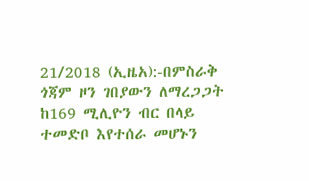21/2018 (ኢዜአ):-በምስራቅ ጎጃም ዞን ገበያውን ለማረጋጋት ከ169 ሚሊዮን ብር በላይ ተመድቦ እየተሰራ መሆኑን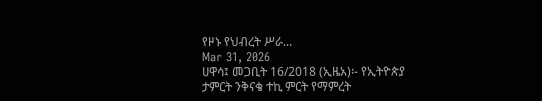የዞኑ የህብረት ሥራ...
Mar 31, 2026
ሀዋሳ፤ መጋቢት 16/2018 (ኢዜአ)፡- የኢትዮጵያ ታምርት ንቅናቄ ተኪ ምርት የማምረት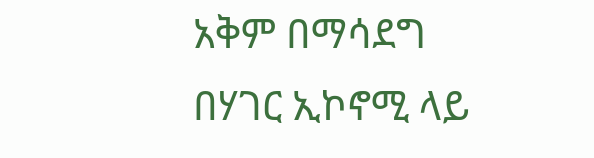አቅም በማሳደግ በሃገር ኢኮኖሚ ላይ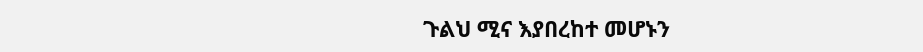ጉልህ ሚና እያበረከተ መሆኑን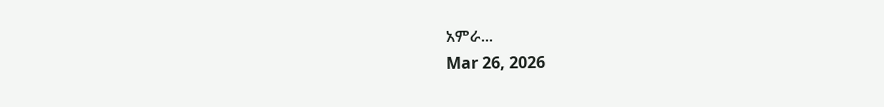አምራ...
Mar 26, 2026